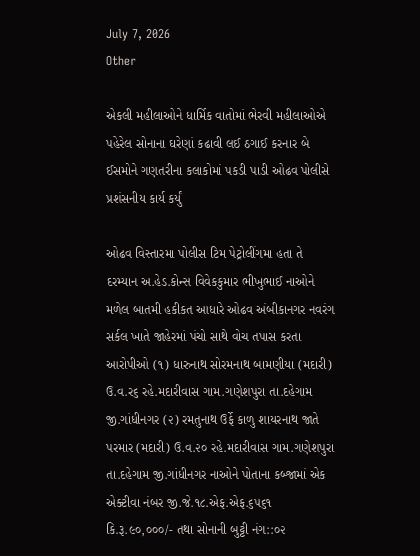July 7, 2026
Other

એકલી મહીલાઓને ધાર્મિક વાતોમાં ભેરવી મહીલાઓએ પહેરેલ સોનાના ઘરેણાં કઢાવી લઈ ઠગાઈ કરનાર બે ઈસમોને ગણતરીના કલાકોમાં પકડી પાડી ઓઢવ પોલીસે પ્રશંસનીય કાર્ય કર્યું

ઓઢવ વિસ્તારમા પોલીસ ટિમ પેટ્રોલીંગમા હતા તે દરમ્યાન અ.હેડ.કોન્સ વિવેકકુમાર ભીખુભાઈ નાઓને મળેલ બાતમી હકીકત આધારે ઓઢવ અંબીકાનગર નવરંગ સર્કલ ખાતે જાહેરમાં પંચો સાથે વોચ તપાસ કરતા આરોપીઓ (૧) ધારુનાથ સોરમનાથ બામણીયા (મદારી) ઉ.વ.ર૬ રહે.મદારીવાસ ગામ.ગણેશપુરા તા.દહેગામ જી.ગાંધીનગર (૨) રમતુનાથ ઉર્ફે કાળુ શાયરનાથ જાતે પરમાર (મદારી) ઉ.વ.૨૦ રહે.મદારીવાસ ગામ.ગણેશપુરા તા.દહેગામ જી.ગાંધીનગર નાઓને પોતાના કબ્જામાં એક એક્ટીવા નંબર જી.જે.૧૮.એફ.એફ.૬૫૬૧ કિ.રૂ.૯૦,૦૦૦/- તથા સોનાની બુટ્ટી નંગ::૦૨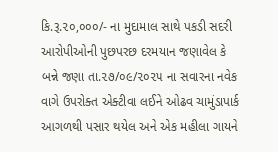કિ.રૂ.૨૦,૦૦૦/- ના મુદામાલ સાથે પકડી સદરી આરોપીઓની પુછપરછ દરમયાન જણાવેલ કે બન્ને જણા તા.૨૭/૦૯/૨૦૨૫ ના સવારના નવેક વાગે ઉપરોક્ત એક્ટીવા લઈને ઓઢવ ચામુંડાપાર્ક આગળથી પસાર થયેલ અને એક મહીલા ગાયને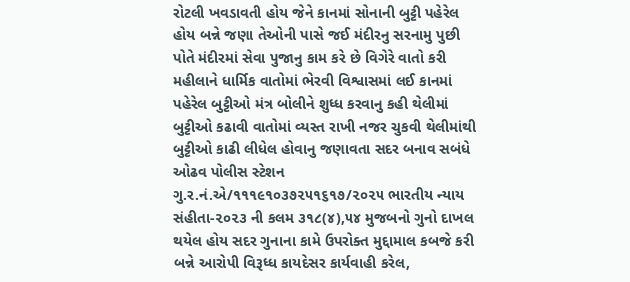રોટલી ખવડાવતી હોય જેને કાનમાં સોનાની બુટ્ટી પહેરેલ હોય બન્ને જણા તેઓની પાસે જઈ મંદીરનુ સરનામુ પુછી પોતે મંદીરમાં સેવા પુજાનુ કામ કરે છે વિગેરે વાતો કરી મહીલાને ધાર્મિક વાતોમાં ભેરવી વિશ્વાસમાં લઈ કાનમાં પહેરેલ બુટ્ટીઓ મંત્ર બોલીને શુધ્ધ કરવાનુ કહી થેલીમાં બુટ્ટીઓ કઢાવી વાતોમાં વ્યસ્ત રાખી નજર ચુકવી થેલીમાંથી બુટ્ટીઓ કાઢી લીધેલ હોવાનુ જણાવતા સદર બનાવ સબંધે ઓઢવ પોલીસ સ્ટેશન ગુ.ર.નં.એ/૧૧૧૯૧૦૩૭૨૫૧૬૧૭/૨૦૨૫ ભારતીય ન્યાય સંહીતા-૨૦૨૩ ની કલમ ૩૧૮(૪),૫૪ મુજબનો ગુનો દાખલ થયેલ હોય સદર ગુનાના કામે ઉપરોક્ત મુદ્દામાલ કબજે કરી બન્ને આરોપી વિરૂધ્ધ કાયદેસર કાર્યવાહી કરેલ,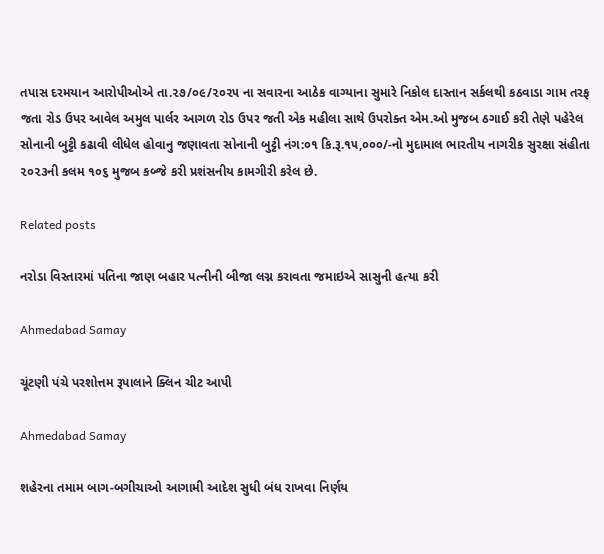તપાસ દરમયાન આરોપીઓએ તા.૨૭/૦૯/૨૦૨૫ ના સવારના આઠેક વાગ્યાના સુમારે નિકોલ દાસ્તાન સર્કલથી કઠવાડા ગામ તરફ જતા રોડ ઉપર આવેલ અમુલ પાર્લર આગળ રોડ ઉપર જતી એક મહીલા સાથે ઉપરોક્ત એમ.ઓ મુજબ ઠગાઈ કરી તેણે પહેરેલ સોનાની બુટ્ટી કઢાવી લીધેલ હોવાનુ જણાવતા સોનાની બુટ્ટી નંગ:૦૧ કિ.રૂ.૧૫,૦૦૦/-નો મુદામાલ ભારતીય નાગરીક સુરક્ષા સંહીતા ૨૦૨૩ની કલમ ૧૦૬ મુજબ કબ્જે કરી પ્રશંસનીય કામગીરી કરેલ છે.

Related posts

નરોડા વિસ્તારમાં પતિના જાણ બહાર પત્‍નીની બીજા લગ્ન કરાવતા જમાઇએ સાસુની હત્યા કરી

Ahmedabad Samay

ચૂંટણી પંચે પરશોત્તમ રૂપાલાને ક્‍લિન ચીટ આપી

Ahmedabad Samay

શહેરના તમામ બાગ-બગીચાઓ આગામી આદેશ સુધી બંધ રાખવા નિર્ણય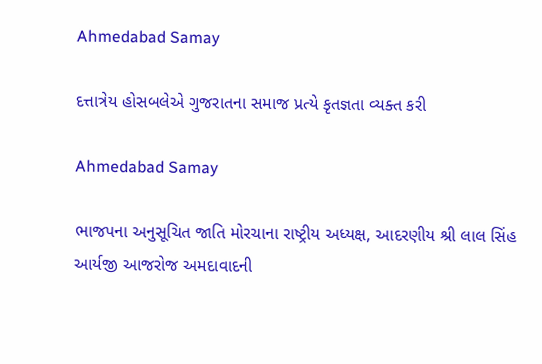Ahmedabad Samay

દત્તાત્રેય હોસબલેએ ગુજરાતના સમાજ પ્રત્યે કૃતજ્ઞતા વ્યક્ત કરી

Ahmedabad Samay

ભાજપના અનુસૂચિત જાતિ મોરચાના રાષ્ટ્રીય અધ્યક્ષ, આદરણીય શ્રી લાલ સિંહ આર્યજી આજરોજ અમદાવાદની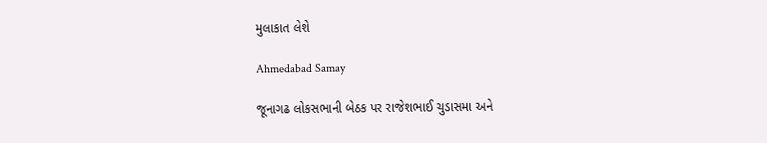મુલાકાત લેશે

Ahmedabad Samay

જૂનાગઢ લોકસભાની બેઠક પર રાજેશભાઈ ચુડાસમા અને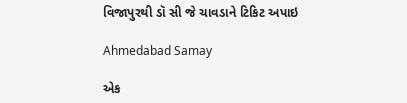વિજાપુરથી ડૉ સી જે ચાવડાને ટિકિટ અપાઇ

Ahmedabad Samay

એક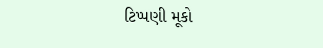ટિપ્પણી મૂકો